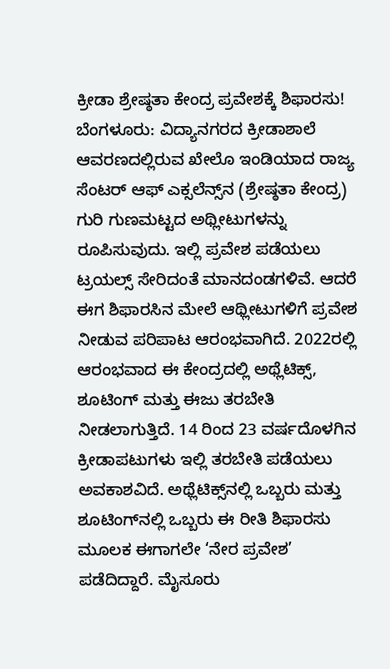ಕ್ರೀಡಾ ಶ್ರೇಷ್ಠತಾ ಕೇಂದ್ರ ಪ್ರವೇಶಕ್ಕೆ ಶಿಫಾರಸು! ಬೆಂಗಳೂರು: ವಿದ್ಯಾನಗರದ ಕ್ರೀಡಾಶಾಲೆ ಆವರಣದಲ್ಲಿರುವ ಖೇಲೊ ಇಂಡಿಯಾದ ರಾಜ್ಯ ಸೆಂಟರ್‌ ಆಫ್‌ ಎಕ್ಸಲೆನ್ಸ್‌ನ (ಶ್ರೇಷ್ಠತಾ ಕೇಂದ್ರ) ಗುರಿ ಗುಣಮಟ್ಟದ ಅಥ್ಲೀಟುಗಳನ್ನು ರೂಪಿಸುವುದು. ಇಲ್ಲಿ ಪ್ರವೇಶ ಪಡೆಯಲು ಟ್ರಯಲ್ಸ್‌ ಸೇರಿದಂತೆ ಮಾನದಂಡಗಳಿವೆ. ಆದರೆ ಈಗ ಶಿಫಾರಸಿನ ಮೇಲೆ ಆಥ್ಲೀಟುಗಳಿಗೆ ಪ್ರವೇಶ ನೀಡುವ ಪರಿಪಾಟ ಆರಂಭವಾಗಿದೆ. 2022ರಲ್ಲಿ ಆರಂಭವಾದ ಈ ಕೇಂದ್ರದಲ್ಲಿ ಅಥ್ಲೆಟಿಕ್ಸ್‌, ಶೂಟಿಂಗ್‌ ಮತ್ತು ಈಜು ತರಬೇತಿ ನೀಡಲಾಗುತ್ತಿದೆ. 14 ರಿಂದ 23 ವರ್ಷದೊಳಗಿನ ಕ್ರೀಡಾಪಟುಗಳು ಇಲ್ಲಿ ತರಬೇತಿ ಪಡೆಯಲು ಅವಕಾಶವಿದೆ. ಅಥ್ಲೆಟಿಕ್ಸ್‌ನಲ್ಲಿ ಒಬ್ಬರು ಮತ್ತು ಶೂಟಿಂಗ್‌ನಲ್ಲಿ ಒಬ್ಬರು ಈ ರೀತಿ ಶಿಫಾರಸು ಮೂಲಕ ಈಗಾಗಲೇ ‘ನೇರ ಪ್ರವೇಶ’ ಪಡೆದಿದ್ದಾರೆ. ಮೈಸೂರು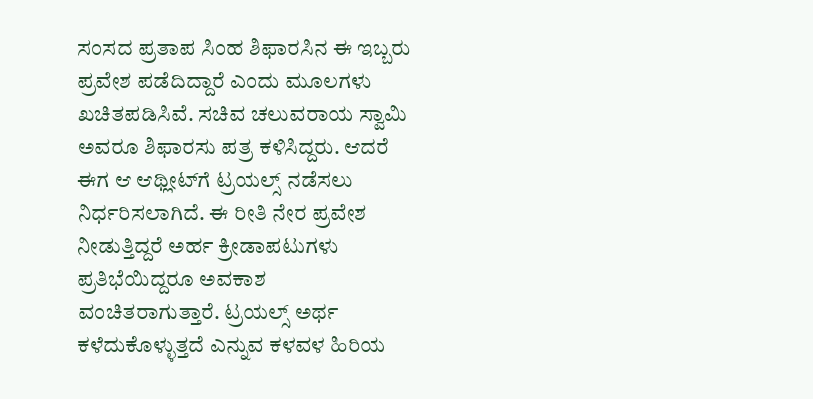ಸಂಸದ ಪ್ರತಾಪ ಸಿಂಹ ಶಿಫಾರಸಿನ ಈ ಇಬ್ಬರು ಪ್ರವೇಶ ಪಡೆದಿದ್ದಾರೆ ಎಂದು ಮೂಲಗಳು ಖಚಿತಪಡಿಸಿವೆ. ಸಚಿವ ಚಲುವರಾಯ ಸ್ವಾಮಿ ಅವರೂ ಶಿಫಾರಸು ಪತ್ರ ಕಳಿಸಿದ್ದರು. ಆದರೆ ಈಗ ಆ ಆಥ್ಲೀಟ್‌ಗೆ ಟ್ರಯಲ್ಸ್‌ ನಡೆಸಲು ನಿರ್ಧರಿಸಲಾಗಿದೆ. ಈ ರೀತಿ ನೇರ ಪ್ರವೇಶ ನೀಡುತ್ತಿದ್ದರೆ ಅರ್ಹ ಕ್ರೀಡಾಪಟುಗಳು ಪ್ರತಿಭೆಯಿದ್ದರೂ ಅವಕಾಶ ವಂಚಿತರಾಗುತ್ತಾರೆ. ಟ್ರಯಲ್ಸ್‌ ಅರ್ಥ ಕಳೆದುಕೊಳ್ಳುತ್ತದೆ ಎನ್ನುವ ಕಳವಳ ಹಿರಿಯ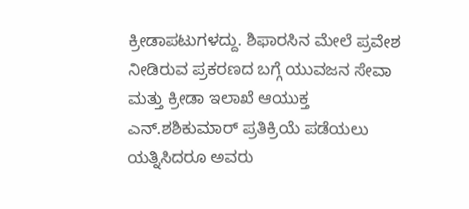ಕ್ರೀಡಾಪಟುಗಳದ್ದು. ಶಿಫಾರಸಿನ ಮೇಲೆ ಪ್ರವೇಶ ನೀಡಿರುವ ಪ್ರಕರಣದ ಬಗ್ಗೆ ಯುವಜನ ಸೇವಾ ಮತ್ತು ಕ್ರೀಡಾ ಇಲಾಖೆ ಆಯುಕ್ತ ಎನ್‌.ಶಶಿಕುಮಾರ್‌ ಪ್ರತಿಕ್ರಿಯೆ ಪಡೆಯಲು ಯತ್ನಿಸಿದರೂ ಅವರು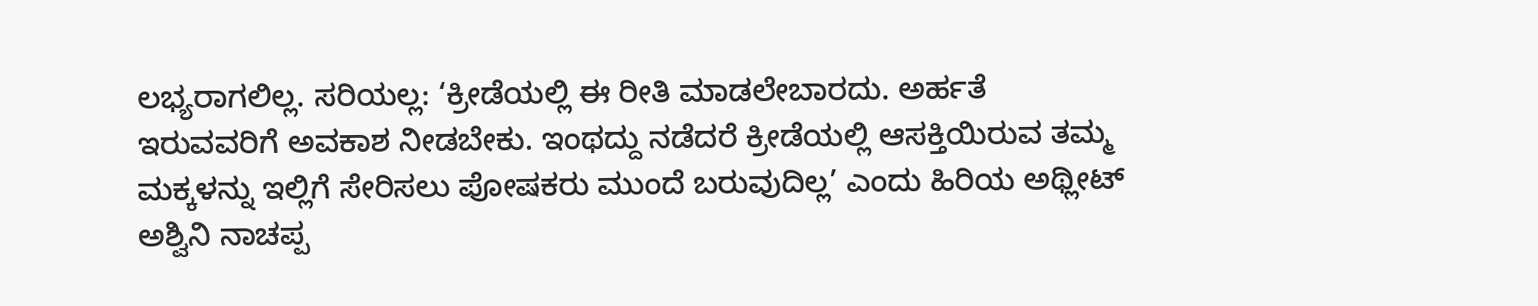ಲಭ್ಯರಾಗಲಿಲ್ಲ. ಸರಿಯಲ್ಲ: ‘ಕ್ರೀಡೆಯಲ್ಲಿ ಈ ರೀತಿ ಮಾಡಲೇಬಾರದು. ಅರ್ಹತೆ ಇರುವವರಿಗೆ ಅವಕಾಶ ನೀಡಬೇಕು. ಇಂಥದ್ದು ನಡೆದರೆ ಕ್ರೀಡೆಯಲ್ಲಿ ಆಸಕ್ತಿಯಿರುವ ತಮ್ಮ ಮಕ್ಕಳನ್ನು ಇಲ್ಲಿಗೆ ಸೇರಿಸಲು ಪೋಷಕರು ಮುಂದೆ ಬರುವುದಿಲ್ಲ’ ಎಂದು ಹಿರಿಯ ಅಥ್ಲೀಟ್‌ ಅಶ್ವಿನಿ ನಾಚಪ್ಪ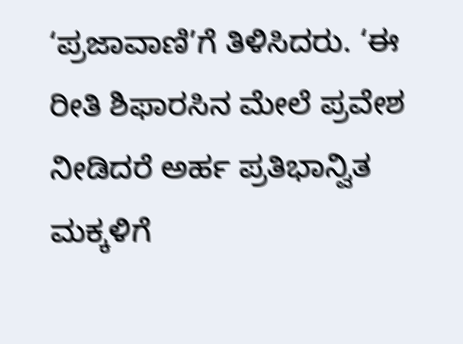‘ಪ್ರಜಾವಾಣಿ’ಗೆ ತಿಳಿಸಿದರು. ‘ಈ ರೀತಿ ಶಿಫಾರಸಿನ ಮೇಲೆ ಪ್ರವೇಶ ನೀಡಿದರೆ ಅರ್ಹ ಪ್ರತಿಭಾನ್ವಿತ ಮಕ್ಕಳಿಗೆ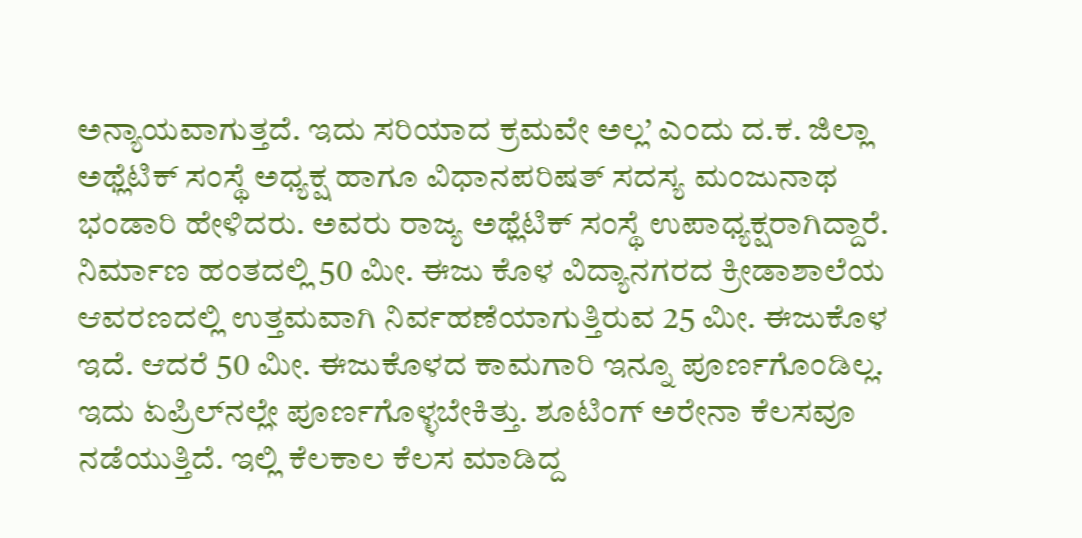ಅನ್ಯಾಯವಾಗುತ್ತದೆ. ಇದು ಸರಿಯಾದ ಕ್ರಮವೇ ಅಲ್ಲ’ ಎಂದು ದ.ಕ. ಜಿಲ್ಲಾ ಅಥ್ಲೆಟಿಕ್‌ ಸಂಸ್ಥೆ ಅಧ್ಯಕ್ಷ ಹಾಗೂ ವಿಧಾನಪರಿಷತ್‌ ಸದಸ್ಯ ಮಂಜುನಾಥ ಭಂಡಾರಿ ಹೇಳಿದರು. ಅವರು ರಾಜ್ಯ ಅಥ್ಲೆಟಿಕ್‌ ಸಂಸ್ಥೆ ಉಪಾಧ್ಯಕ್ಷರಾಗಿದ್ದಾರೆ. ನಿರ್ಮಾಣ ಹಂತದಲ್ಲಿ 50 ಮೀ. ಈಜು ಕೊಳ ವಿದ್ಯಾನಗರದ ಕ್ರೀಡಾಶಾಲೆಯ ಆವರಣದಲ್ಲಿ ಉತ್ತಮವಾಗಿ ನಿರ್ವಹಣೆಯಾಗುತ್ತಿರುವ 25 ಮೀ. ಈಜುಕೊಳ ಇದೆ. ಆದರೆ 50 ಮೀ. ಈಜುಕೊಳದ ಕಾಮಗಾರಿ ಇನ್ನೂ ಪೂರ್ಣಗೊಂಡಿಲ್ಲ. ಇದು ಏಪ್ರಿಲ್‌ನಲ್ಲೇ ಪೂರ್ಣಗೊಳ್ಳಬೇಕಿತ್ತು. ಶೂಟಿಂಗ್‌ ಅರೇನಾ ಕೆಲಸವೂ ನಡೆಯುತ್ತಿದೆ. ಇಲ್ಲಿ ಕೆಲಕಾಲ ಕೆಲಸ ಮಾಡಿದ್ದ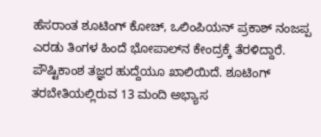ಹೆಸರಾಂತ ಶೂಟಿಂಗ್‌ ಕೋಚ್‌, ಒಲಿಂಪಿಯನ್‌ ಪ್ರಕಾಶ್‌ ನಂಜಪ್ಪ ಎರಡು ತಿಂಗಳ ಹಿಂದೆ ಭೋಪಾಲ್‌ನ ಕೇಂದ್ರಕ್ಕೆ ತೆರಳಿದ್ದಾರೆ. ಪೌಷ್ಟಿಕಾಂಶ ತಜ್ಞರ ಹುದ್ದೆಯೂ ಖಾಲಿಯಿದೆ. ಶೂಟಿಂಗ್‌ ತರಬೇತಿಯಲ್ಲಿರುವ 13 ಮಂದಿ ಅಭ್ಯಾಸ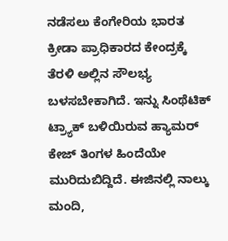ನಡೆಸಲು ಕೆಂಗೇರಿಯ ಭಾರತ ಕ್ರೀಡಾ ಪ್ರಾಧಿಕಾರದ ಕೇಂದ್ರಕ್ಕೆ ತೆರಳಿ ಅಲ್ಲಿನ ಸೌಲಭ್ಯ ಬಳಸಬೇಕಾಗಿದೆ. ಇನ್ನು ಸಿಂಥೆಟಿಕ್‌ ಟ್ರ್ಯಾಕ್‌ ಬಳಿಯಿರುವ ಹ್ಯಾಮರ್‌ ಕೇಜ್‌ ತಿಂಗಳ ಹಿಂದೆಯೇ ಮುರಿದುಬಿದ್ದಿದೆ. ಈಜಿನಲ್ಲಿ ನಾಲ್ಕು ಮಂದಿ,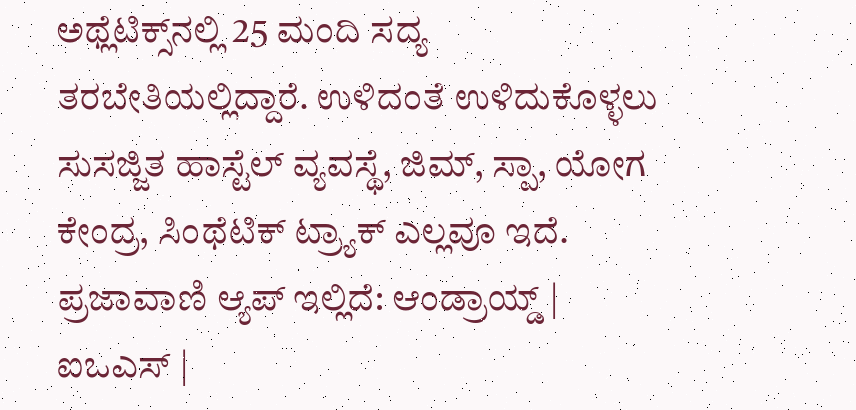ಅಥ್ಲೆಟಿಕ್ಸ್‌ನಲ್ಲಿ 25 ಮಂದಿ ಸದ್ಯ ತರಬೇತಿಯಲ್ಲಿದ್ದಾರೆ. ಉಳಿದಂತೆ ಉಳಿದುಕೊಳ್ಳಲು ಸುಸಜ್ಜಿತ ಹಾಸ್ಟೆಲ್‌ ವ್ಯವಸ್ಥೆ, ಜಿಮ್‌, ಸ್ಪಾ, ಯೋಗ ಕೇಂದ್ರ, ಸಿಂಥೆಟಿಕ್‌ ಟ್ರ್ಯಾಕ್‌ ಎಲ್ಲವೂ ಇದೆ. ಪ್ರಜಾವಾಣಿ ಆ್ಯಪ್ ಇಲ್ಲಿದೆ: ಆಂಡ್ರಾಯ್ಡ್ | ಐಒಎಸ್ |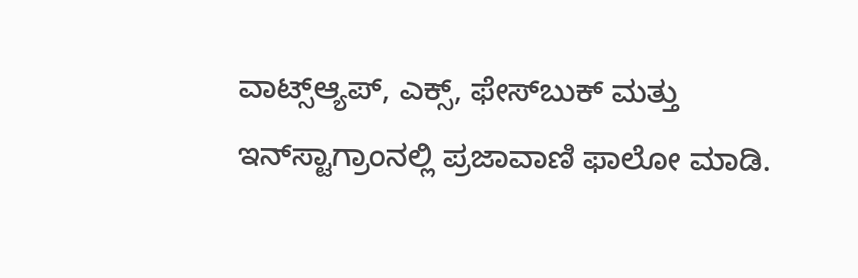ವಾಟ್ಸ್ಆ್ಯಪ್, ಎಕ್ಸ್, ಫೇಸ್‌ಬುಕ್ ಮತ್ತು ಇನ್‌ಸ್ಟಾಗ್ರಾಂನಲ್ಲಿ ಪ್ರಜಾವಾಣಿ ಫಾಲೋ ಮಾಡಿ.